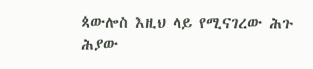ጳውሎስ እዚህ ላይ የሚናገረው ሕጉ ሕያው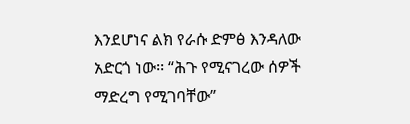እንደሆነና ልክ የራሱ ድምፅ እንዳለው አድርጎ ነው፡፡ “ሕጉ የሚናገረው ሰዎች ማድረግ የሚገባቸው”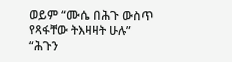ወይም “ሙሴ በሕጉ ውስጥ የጻፋቸው ትእዛዛት ሁሉ”
“ሕጉን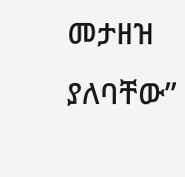መታዘዝ ያለባቸው”